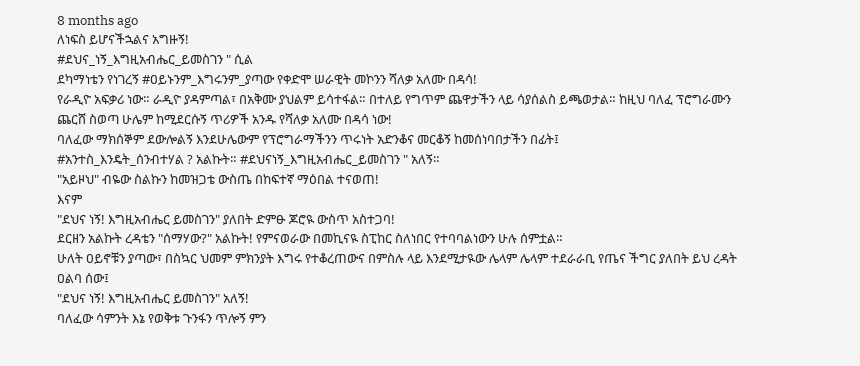8 months ago
ለነፍስ ይሆናችኋልና አግዙኝ!
#ደህና_ነኝ_እግዚአብሔር_ይመስገን " ሲል
ደካማነቴን የነገረኝ #ዐይኑንም_እግሩንም_ያጣው የቀድሞ ሠራዊት መኮንን ሻለቃ አለሙ በዳሳ!
የራዲዮ አፍቃሪ ነው። ራዲዮ ያዳምጣል፣ በአቅሙ ያህልም ይሳተፋል። በተለይ የግጥም ጨዋታችን ላይ ሳያሰልስ ይጫወታል። ከዚህ ባለፈ ፕሮግራሙን ጨርሸ ስወጣ ሁሌም ከሚደርሱኝ ጥሪዎች አንዱ የሻለቃ አለሙ በዳሳ ነው!
ባለፈው ማክሰኞም ደውሎልኝ እንደሁሌውም የፕሮግራማችንን ጥሩነት አድንቆና መርቆኝ ከመሰነባበታችን በፊት፤
#አንተስ_እንዴት_ሰንብተሃል ? አልኩት። #ደህናነኝ_እግዚአብሔር_ይመስገን " አለኝ።
"አይዞህ" ብዬው ስልኩን ከመዝጋቴ ውስጤ በከፍተኛ ማዕበል ተናወጠ!
እናም
"ደህና ነኝ! እግዚአብሔር ይመስገን" ያለበት ድምፁ ጆሮዪ ውስጥ አስተጋባ!
ደርዘን አልኩት ረዳቴን "ሰማሃው?" አልኩት! የምናወራው በመኪናዪ ስፒከር ስለነበር የተባባልነውን ሁሉ ሰምቷል።
ሁለት ዐይኖቹን ያጣው፣ በስኳር ህመም ምክንያት እግሩ የተቆረጠውና በምስሉ ላይ እንደሚታዪው ሌላም ሌላም ተደራራቢ የጤና ችግር ያለበት ይህ ረዳት ዐልባ ሰው፤
"ደህና ነኝ! እግዚአብሔር ይመስገን" አለኝ!
ባለፈው ሳምንት እኔ የወቅቱ ጉንፋን ጥሎኝ ምን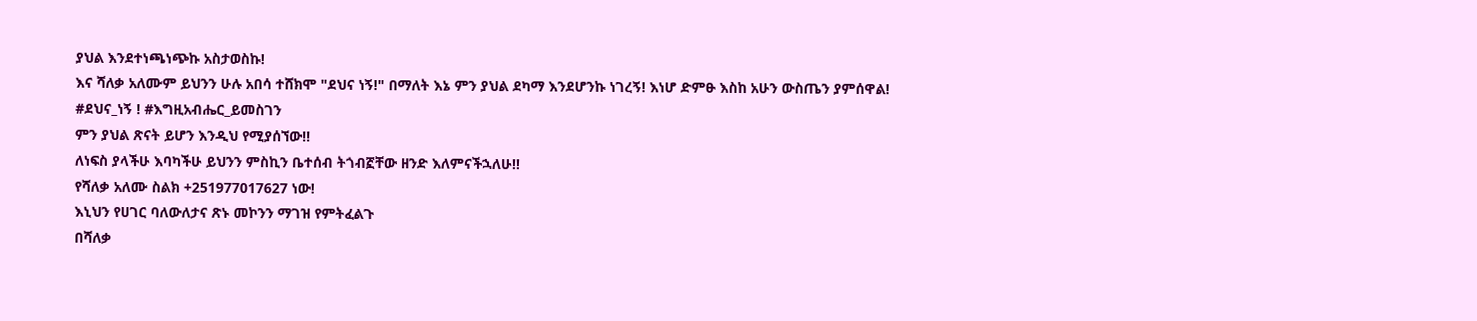ያህል እንደተነጫነጭኩ አስታወስኩ!
እና ሻለቃ አለሙም ይህንን ሁሉ አበሳ ተሸክሞ "ደህና ነኝ!" በማለት እኔ ምን ያህል ደካማ እንደሆንኩ ነገረኝ! እነሆ ድምፁ እስከ አሁን ውስጤን ያምሰዋል!
#ደህና_ነኝ ! #እግዚአብሔር_ይመስገን
ምን ያህል ጽናት ይሆን እንዲህ የሚያሰኘው!!
ለነፍስ ያላችሁ እባካችሁ ይህንን ምስኪን ቤተሰብ ትጎብኟቸው ዘንድ እለምናችኋለሁ!!
የሻለቃ አለሙ ስልክ +251977017627 ነው!
እኒህን የሀገር ባለውለታና ጽኑ መኮንን ማገዝ የምትፈልጉ
በሻለቃ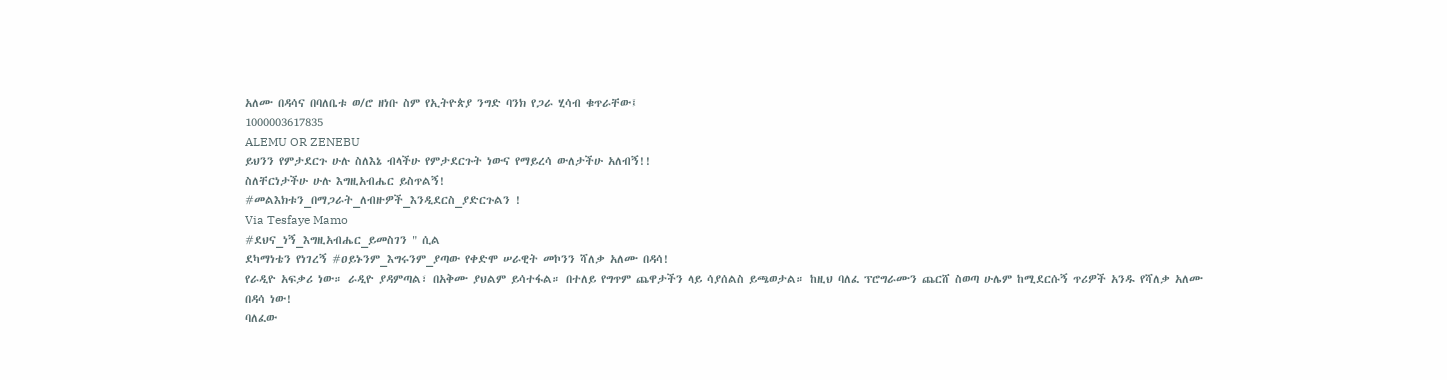አለሙ በዳሳና በባለቤቱ ወ/ሮ ዘነቡ ስም የኢትዮጵያ ንግድ ባንክ የጋራ ሂሳብ ቁጥራቸው፤
1000003617835
ALEMU OR ZENEBU
ይህንን የምታደርጉ ሁሉ ስለእኔ ብላችሁ የምታደርጉት ነውና የማይረሳ ውለታችሁ አለብኝ!!
ስለቸርነታችሁ ሁሉ እግዚአብሔር ይስጥልኝ!
#መልእክቱን_በማጋራት_ለብዙዎች_እንዲደርስ_ያድርጉልን !
Via Tesfaye Mamo
#ደህና_ነኝ_እግዚአብሔር_ይመስገን " ሲል
ደካማነቴን የነገረኝ #ዐይኑንም_እግሩንም_ያጣው የቀድሞ ሠራዊት መኮንን ሻለቃ አለሙ በዳሳ!
የራዲዮ አፍቃሪ ነው። ራዲዮ ያዳምጣል፣ በአቅሙ ያህልም ይሳተፋል። በተለይ የግጥም ጨዋታችን ላይ ሳያሰልስ ይጫወታል። ከዚህ ባለፈ ፕሮግራሙን ጨርሸ ስወጣ ሁሌም ከሚደርሱኝ ጥሪዎች አንዱ የሻለቃ አለሙ በዳሳ ነው!
ባለፈው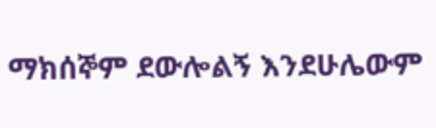ማክሰኞም ደውሎልኝ እንደሁሌውም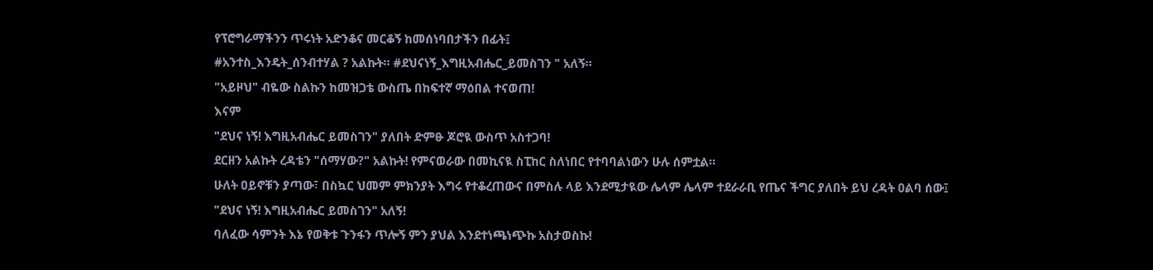የፕሮግራማችንን ጥሩነት አድንቆና መርቆኝ ከመሰነባበታችን በፊት፤
#አንተስ_እንዴት_ሰንብተሃል ? አልኩት። #ደህናነኝ_እግዚአብሔር_ይመስገን " አለኝ።
"አይዞህ" ብዬው ስልኩን ከመዝጋቴ ውስጤ በከፍተኛ ማዕበል ተናወጠ!
እናም
"ደህና ነኝ! እግዚአብሔር ይመስገን" ያለበት ድምፁ ጆሮዪ ውስጥ አስተጋባ!
ደርዘን አልኩት ረዳቴን "ሰማሃው?" አልኩት! የምናወራው በመኪናዪ ስፒከር ስለነበር የተባባልነውን ሁሉ ሰምቷል።
ሁለት ዐይኖቹን ያጣው፣ በስኳር ህመም ምክንያት እግሩ የተቆረጠውና በምስሉ ላይ እንደሚታዪው ሌላም ሌላም ተደራራቢ የጤና ችግር ያለበት ይህ ረዳት ዐልባ ሰው፤
"ደህና ነኝ! እግዚአብሔር ይመስገን" አለኝ!
ባለፈው ሳምንት እኔ የወቅቱ ጉንፋን ጥሎኝ ምን ያህል እንደተነጫነጭኩ አስታወስኩ!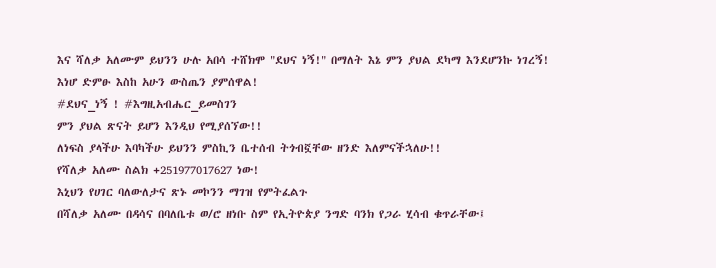እና ሻለቃ አለሙም ይህንን ሁሉ አበሳ ተሸክሞ "ደህና ነኝ!" በማለት እኔ ምን ያህል ደካማ እንደሆንኩ ነገረኝ! እነሆ ድምፁ እስከ አሁን ውስጤን ያምሰዋል!
#ደህና_ነኝ ! #እግዚአብሔር_ይመስገን
ምን ያህል ጽናት ይሆን እንዲህ የሚያሰኘው!!
ለነፍስ ያላችሁ እባካችሁ ይህንን ምስኪን ቤተሰብ ትጎብኟቸው ዘንድ እለምናችኋለሁ!!
የሻለቃ አለሙ ስልክ +251977017627 ነው!
እኒህን የሀገር ባለውለታና ጽኑ መኮንን ማገዝ የምትፈልጉ
በሻለቃ አለሙ በዳሳና በባለቤቱ ወ/ሮ ዘነቡ ስም የኢትዮጵያ ንግድ ባንክ የጋራ ሂሳብ ቁጥራቸው፤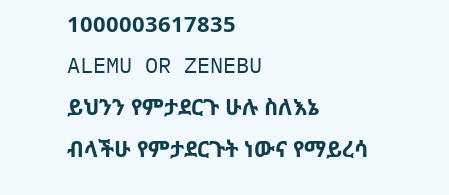1000003617835
ALEMU OR ZENEBU
ይህንን የምታደርጉ ሁሉ ስለእኔ ብላችሁ የምታደርጉት ነውና የማይረሳ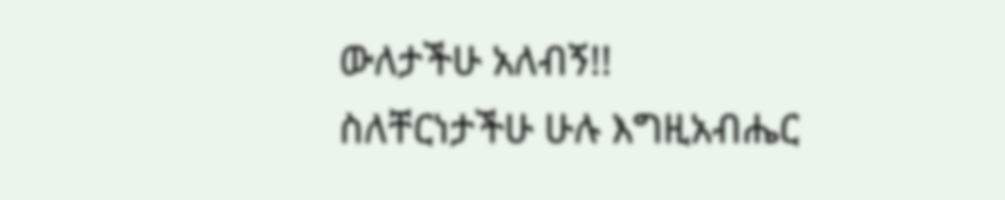ውለታችሁ አለብኝ!!
ስለቸርነታችሁ ሁሉ እግዚአብሔር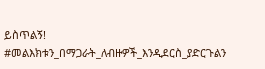ይስጥልኝ!
#መልእክቱን_በማጋራት_ለብዙዎች_እንዲደርስ_ያድርጉልን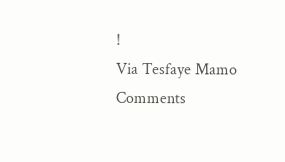!
Via Tesfaye Mamo
Comments